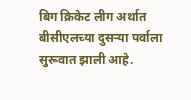बिग क्रिकेट लीग अर्थात बीसीएलच्या दुसऱ्या पर्वाला सुरूवात झाली आहे.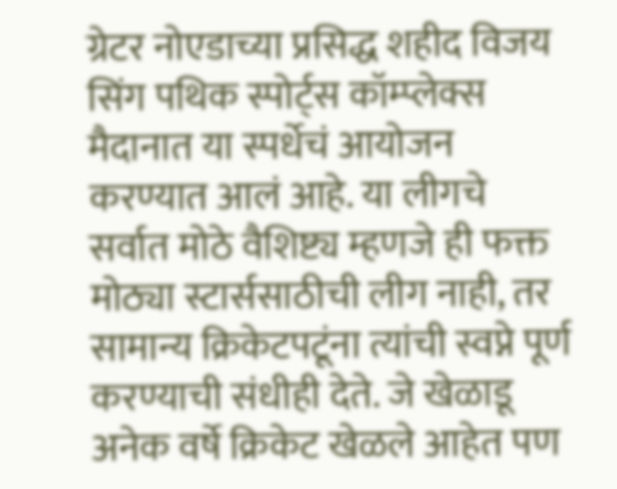ग्रेटर नोएडाच्या प्रसिद्ध शहीद विजय सिंग पथिक स्पोर्ट्स कॉम्प्लेक्स मैदानात या स्पर्धेचं आयोजन करण्यात आलं आहे. या लीगचे सर्वात मोठे वैशिष्ट्य म्हणजे ही फक्त मोठ्या स्टार्ससाठीची लीग नाही, तर सामान्य क्रिकेटपटूंना त्यांची स्वप्ने पूर्ण करण्याची संधीही देते. जे खेळाडू अनेक वर्षे क्रिकेट खेळले आहेत पण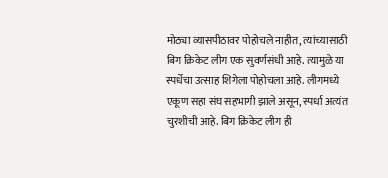मोठ्या व्यासपीठावर पोहोचले नाहीत, त्यांच्यासाठी बिग क्रिकेट लीग एक सुवर्णसंधी आहे. त्यामुळे या स्पर्धेचा उत्साह शिगेला पोहोचला आहे. लीगमध्ये एकूण सहा संघ सहभागी झाले असून, स्पर्धा अत्यंत चुरशीची आहे. बिग क्रिकेट लीग ही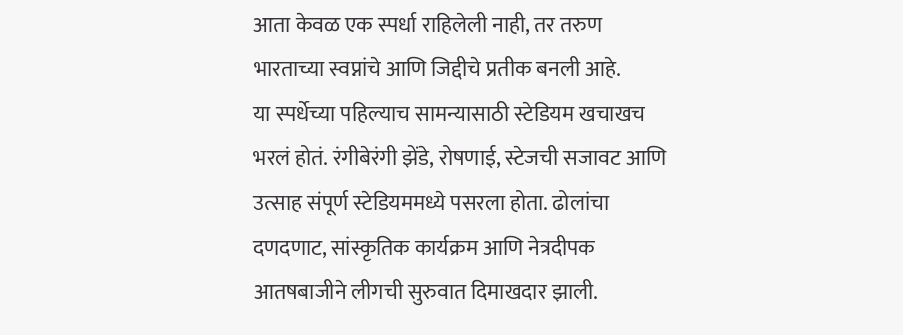आता केवळ एक स्पर्धा राहिलेली नाही, तर तरुण भारताच्या स्वप्नांचे आणि जिद्दीचे प्रतीक बनली आहे.
या स्पर्धेच्या पहिल्याच सामन्यासाठी स्टेडियम खचाखच भरलं होतं. रंगीबेरंगी झेंडे, रोषणाई, स्टेजची सजावट आणि उत्साह संपूर्ण स्टेडियममध्ये पसरला होता. ढोलांचा दणदणाट, सांस्कृतिक कार्यक्रम आणि नेत्रदीपक आतषबाजीने लीगची सुरुवात दिमाखदार झाली.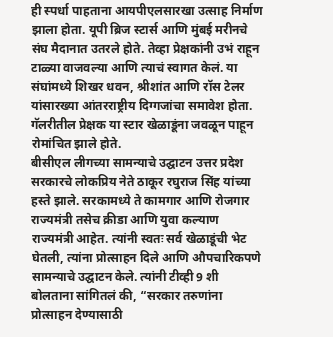ही स्पर्धा पाहताना आयपीएलसारखा उत्साह निर्माण झाला होता. यूपी ब्रिज स्टार्स आणि मुंबई मरीनचे संघ मैदानात उतरले होते. तेव्हा प्रेक्षकांनी उभं राहून टाळ्या वाजवल्या आणि त्याचं स्वागत केलं. या संघांमध्ये शिखर धवन, श्रीशांत आणि रॉस टेलर यांसारख्या आंतरराष्ट्रीय दिग्गजांचा समावेश होता. गॅलरीतील प्रेक्षक या स्टार खेळाडूंना जवळून पाहून रोमांचित झाले होते.
बीसीएल लीगच्या सामन्याचे उद्घाटन उत्तर प्रदेश सरकारचे लोकप्रिय नेते ठाकूर रघुराज सिंह यांच्या हस्ते झाले. सरकामध्ये ते कामगार आणि रोजगार राज्यमंत्री तसेच क्रीडा आणि युवा कल्याण राज्यमंत्री आहेत. त्यांनी स्वतः सर्व खेळाडूंची भेट घेतली, त्यांना प्रोत्साहन दिले आणि औपचारिकपणे सामन्याचे उद्घाटन केले. त्यांनी टीव्ही 9 शी बोलताना सांगितलं की, “सरकार तरुणांना प्रोत्साहन देण्यासाठी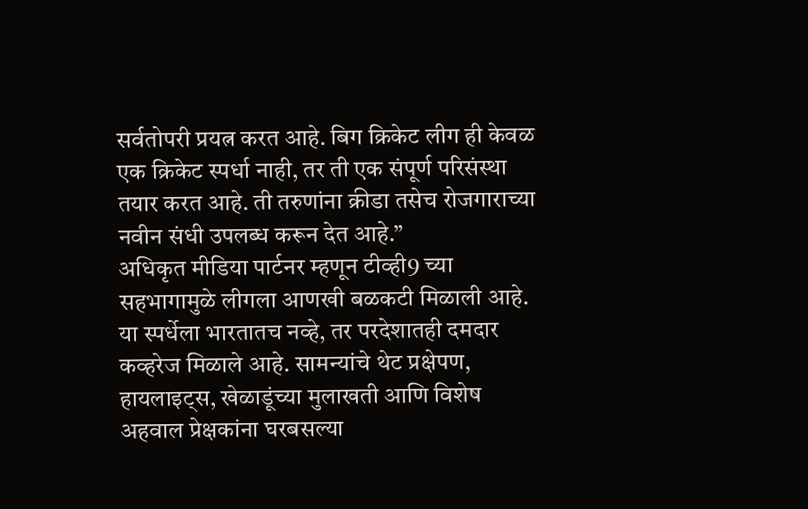सर्वतोपरी प्रयत्न करत आहे. बिग क्रिकेट लीग ही केवळ एक क्रिकेट स्पर्धा नाही, तर ती एक संपूर्ण परिसंस्था तयार करत आहे. ती तरुणांना क्रीडा तसेच रोजगाराच्या नवीन संधी उपलब्ध करून देत आहे.”
अधिकृत मीडिया पार्टनर म्हणून टीव्ही9 च्या सहभागामुळे लीगला आणखी बळकटी मिळाली आहे. या स्पर्धेला भारतातच नव्हे, तर परदेशातही दमदार कव्हरेज मिळाले आहे. सामन्यांचे थेट प्रक्षेपण, हायलाइट्स, खेळाडूंच्या मुलाखती आणि विशेष अहवाल प्रेक्षकांना घरबसल्या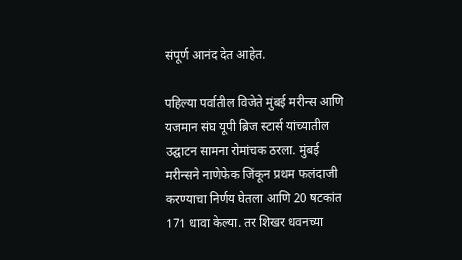संपूर्ण आनंद देत आहेत.

पहिल्या पर्वातील विजेते मुंबई मरीन्स आणि यजमान संघ यूपी ब्रिज स्टार्स यांच्यातील उद्घाटन सामना रोमांचक ठरला. मुंबई मरीन्सने नाणेफेक जिंकून प्रथम फलंदाजी करण्याचा निर्णय घेतला आणि 20 षटकांत 171 धावा केल्या. तर शिखर धवनच्या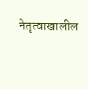नेतृत्वाखालील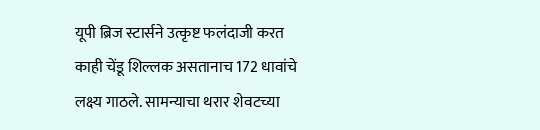यूपी ब्रिज स्टार्सने उत्कृष्ट फलंदाजी करत काही चेंडू शिल्लक असतानाच 172 धावांचे लक्ष्य गाठले. सामन्याचा थरार शेवटच्या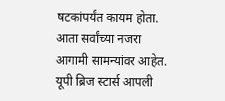षटकांपर्यंत कायम होता. आता सर्वांच्या नजरा आगामी सामन्यांवर आहेत. यूपी ब्रिज स्टार्स आपली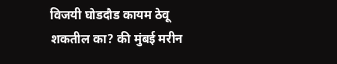विजयी घोडदौड कायम ठेवू शकतील का? की मुंबई मरीन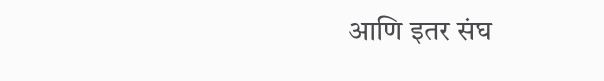आणि इतर संघ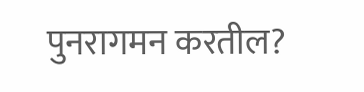पुनरागमन करतील?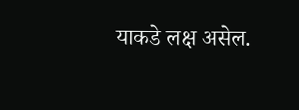याकडे लक्ष असेल.